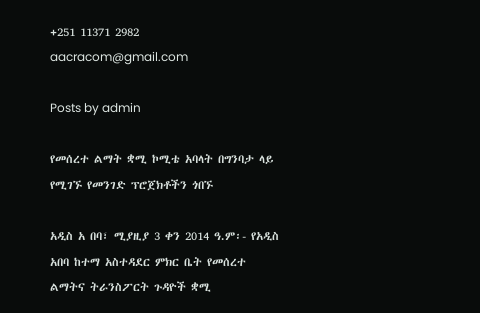+251 11371 2982 aacracom@gmail.com

Posts by admin

የመሰረተ ልማት ቋሚ ኮሚቴ አባላት በግንባታ ላይ የሚገኙ የመንገድ ፕሮጀክቶችን ጎበኙ

አዲስ አ በባ፣ ሚያዚያ 3 ቀን 2014 ዓ.ም፡- የአዲስ አበባ ከተማ አስተዳደር ምክር ቤት የመሰረተ ልማትና ትራንስፖርት ጉዳዮች ቋሚ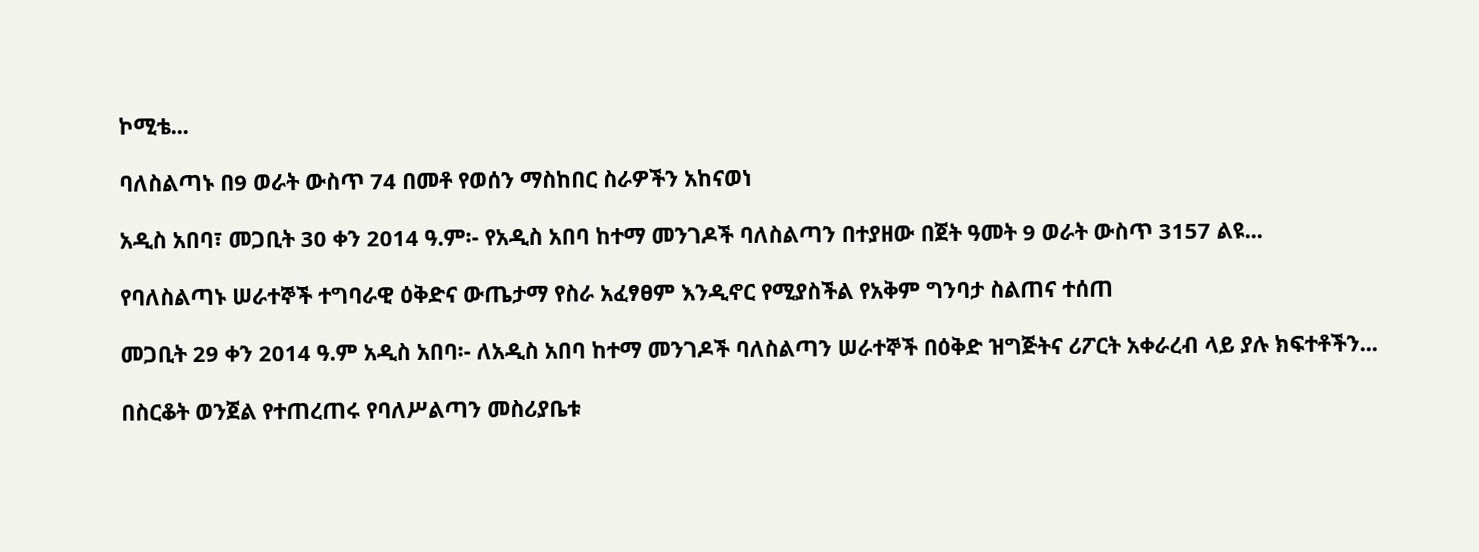ኮሚቴ...

ባለስልጣኑ በ9 ወራት ውስጥ 74 በመቶ የወሰን ማስከበር ስራዎችን አከናወነ

አዲስ አበባ፣ መጋቢት 30 ቀን 2014 ዓ.ም፡- የአዲስ አበባ ከተማ መንገዶች ባለስልጣን በተያዘው በጀት ዓመት 9 ወራት ውስጥ 3157 ልዩ...

የባለስልጣኑ ሠራተኞች ተግባራዊ ዕቅድና ውጤታማ የስራ አፈፃፀም እንዲኖር የሚያስችል የአቅም ግንባታ ስልጠና ተሰጠ

መጋቢት 29 ቀን 2014 ዓ.ም አዲስ አበባ፡- ለአዲስ አበባ ከተማ መንገዶች ባለስልጣን ሠራተኞች በዕቅድ ዝግጅትና ሪፖርት አቀራረብ ላይ ያሉ ክፍተቶችን...

በስርቆት ወንጀል የተጠረጠሩ የባለሥልጣን መስሪያቤቱ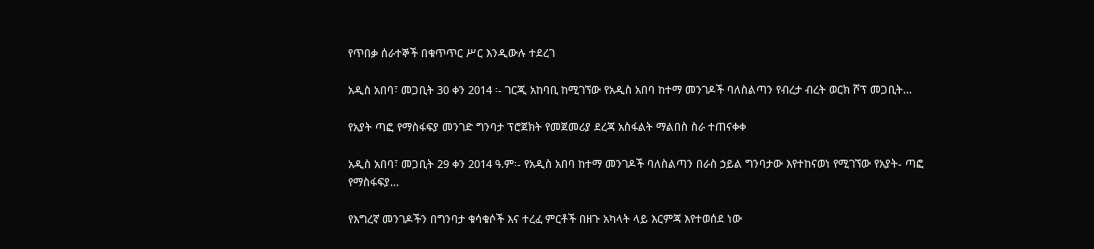የጥበቃ ሰራተኞች በቁጥጥር ሥር እንዲውሉ ተደረገ

አዲስ አበባ፣ መጋቢት 30 ቀን 2014 ፡- ገርጂ አከባቢ ከሚገኘው የአዲስ አበባ ከተማ መንገዶች ባለስልጣን የብረታ ብረት ወርክ ሾፕ መጋቢት...

የአያት ጣፎ የማስፋፍያ መንገድ ግንባታ ፕሮጀክት የመጀመሪያ ደረጃ አስፋልት ማልበስ ስራ ተጠናቀቀ

አዲስ አበባ፣ መጋቢት 29 ቀን 2014 ዓ.ም፡- የአዲስ አበባ ከተማ መንገዶች ባለስልጣን በራስ ኃይል ግንባታው እየተከናወነ የሚገኘው የአያት- ጣፎ የማስፋፍያ...

የእግረኛ መንገዶችን በግንባታ ቁሳቁሶች እና ተረፈ ምርቶች በዘጉ አካላት ላይ እርምጃ እየተወሰደ ነው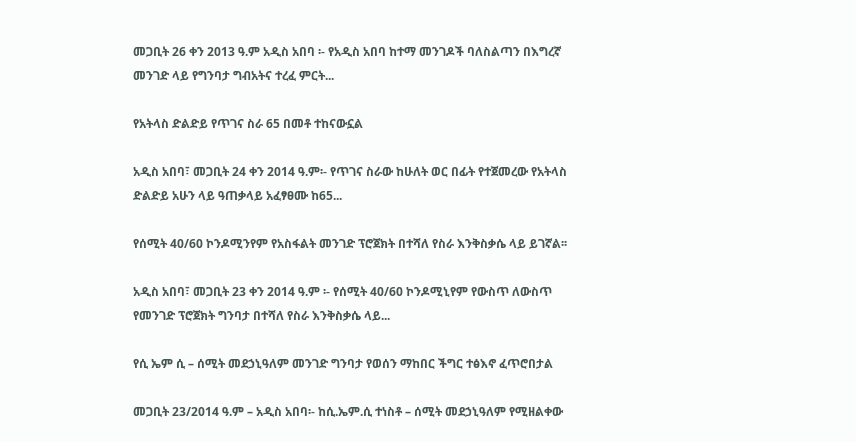መጋቢት 26 ቀን 2013 ዓ.ም አዲስ አበባ ፡- የአዲስ አበባ ከተማ መንገዶች ባለስልጣን በእግረኛ መንገድ ላይ የግንባታ ግብአትና ተረፈ ምርት...

የአትላስ ድልድይ የጥገና ስራ 65 በመቶ ተከናውኗል

አዲስ አበባ፣ መጋቢት 24 ቀን 2014 ዓ.ም፡- የጥገና ስራው ከሁለት ወር በፊት የተጀመረው የአትላስ ድልድይ አሁን ላይ ዓጠቃላይ አፈፃፀሙ ከ65...

የሰሚት 40/60 ኮንዶሚንየም የአስፋልት መንገድ ፕሮጀክት በተሻለ የስራ እንቅስቃሴ ላይ ይገኛል፡፡

አዲስ አበባ፣ መጋቢት 23 ቀን 2014 ዓ.ም ፡- የሰሚት 40/60 ኮንዶሚኒየም የውስጥ ለውስጥ የመንገድ ፕሮጀክት ግንባታ በተሻለ የስራ እንቅስቃሴ ላይ...

የሲ ኤም ሲ – ሰሚት መደኃኒዓለም መንገድ ግንባታ የወሰን ማከበር ችግር ተፅእኖ ፈጥሮበታል

መጋቢት 23/2014 ዓ.ም – አዲስ አበባ፡- ከሲ.ኤም.ሲ ተነስቶ – ሰሚት መደኃኒዓለም የሚዘልቀው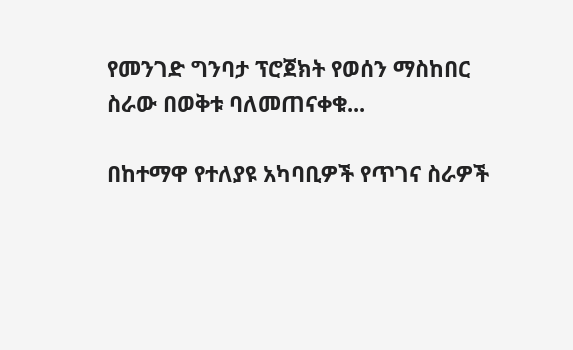የመንገድ ግንባታ ፕሮጀክት የወሰን ማስከበር ስራው በወቅቱ ባለመጠናቀቁ...

በከተማዋ የተለያዩ አካባቢዎች የጥገና ስራዎች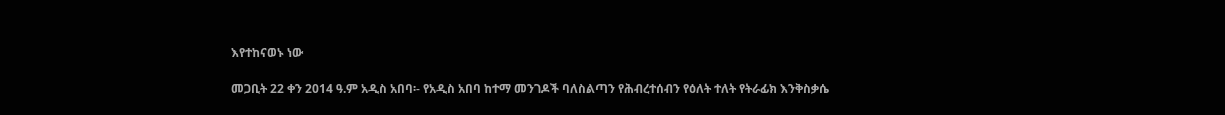እየተከናወኑ ነው

መጋቢት 22 ቀን 2014 ዓ.ም አዲስ አበባ፡- የአዲስ አበባ ከተማ መንገዶች ባለስልጣን የሕብረተሰብን የዕለት ተለት የትራፊክ እንቅስቃሴ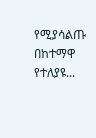የሚያሳልጡ በከተማዋ የተለያዩ...